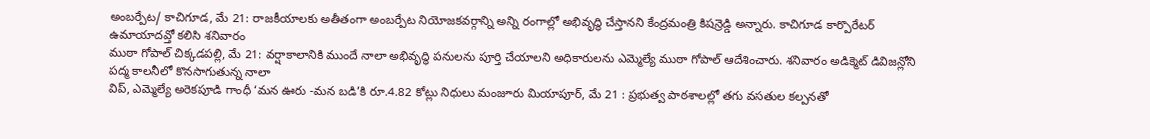అంబర్పేట/ కాచిగూడ, మే 21: రాజకీయాలకు అతీతంగా అంబర్పేట నియోజకవర్గాన్ని అన్ని రంగాల్లో అభివృద్ధి చేస్తానని కేంద్రమంత్రి కిషన్రెడ్డి అన్నారు. కాచిగూడ కార్పొరేటర్ ఉమాయాదవ్తో కలిసి శనివారం
ముఠా గోపాల్ చిక్కడపల్లి, మే 21: వర్షాకాలానికి ముందే నాలా అభివృద్ధి పనులను పూర్తి చేయాలని అధికారులను ఎమ్మెల్యే ముఠా గోపాల్ ఆదేశించారు. శనివారం అడిక్మెట్ డివిజన్లోని పద్మ కాలనీలో కొనసాగుతున్న నాలా
విప్, ఎమ్మెల్యే అరెకపూడి గాంధీ ‘మన ఊరు -మన బడి’కి రూ.4.82 కోట్లు నిధులు మంజూరు మియాపూర్, మే 21 : ప్రభుత్వ పాఠశాలల్లో తగు వసతుల కల్పనతో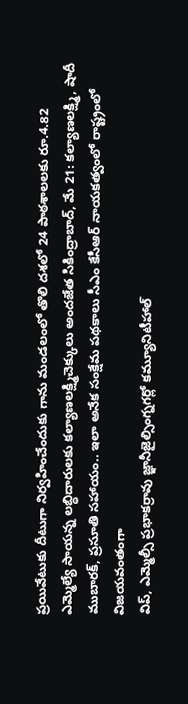ప్రయివేటుకు దీటుగా నిర్వహించేందుకు గాను మండలంలో తొలి దశలో 24 పాఠశాలలకు రూ.4.82
ఎమ్మెల్యే సాయన్న లబ్ధిదారులకు కల్యాణలక్ష్మిచెక్కులు అందజేత సికింద్రాబాద్, మే 21: కల్యాణలక్ష్మి, షాదీ ముబారక్, ప్రసూతి సహాయం.. ఇలా అనేక సంక్షేమ పథకాలు సీఎం కేసీఆర్ నాయకత్వంలో రాష్ట్రంలో విజయవంతంగా
విప్, ఎమ్మెల్సీ ప్రభాకర్రావు జ్ఞానీజైల్సింగ్నగర్లో కమ్యూనిటీహాల్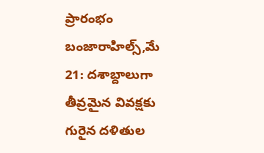ప్రారంభం బంజారాహిల్స్,మే 21: దశాబ్దాలుగా తీవ్రమైన వివక్షకు గురైన దళితుల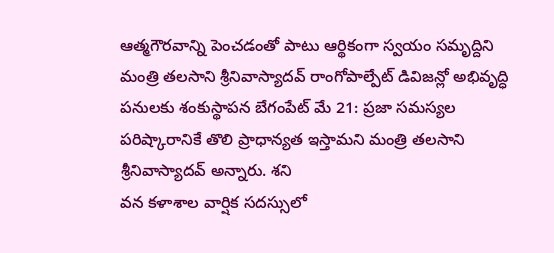ఆత్మగౌరవాన్ని పెంచడంతో పాటు ఆర్థికంగా స్వయం సమృద్దిని
మంత్రి తలసాని శ్రీనివాస్యాదవ్ రాంగోపాల్పేట్ డివిజన్లో అభివృద్ధి పనులకు శంకుస్థాపన బేగంపేట్ మే 21: ప్రజా సమస్యల పరిష్కారానికే తొలి ప్రాధాన్యత ఇస్తామని మంత్రి తలసాని శ్రీనివాస్యాదవ్ అన్నారు. శని
వన కళాశాల వార్షిక సదస్సులో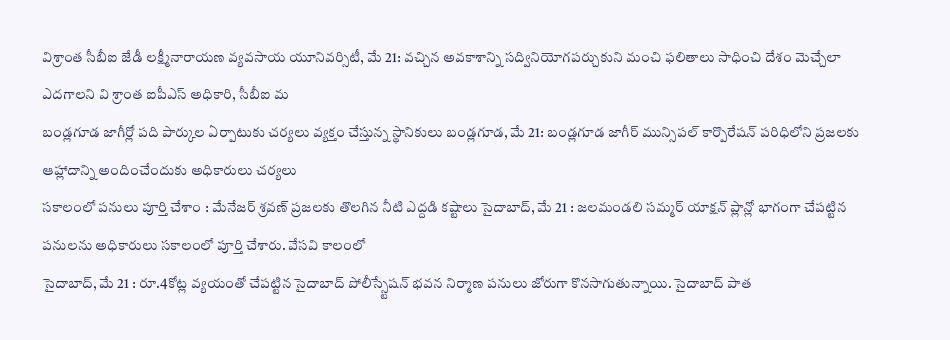విశ్రాంత సీబీఐ జేడీ లక్ష్మీనారాయణ వ్యవసాయ యూనివర్సిటీ, మే 21: వచ్చిన అవకాశాన్ని సద్వినియోగపర్చుకుని మంచి ఫలితాలు సాధించి దేశం మెచ్చేలా ఎదగాలని వి శ్రాంత ఐపీఎస్ అధికారి, సీబీఐ మ
బండ్లగూడ జాగీర్లో పది పార్కుల ఏర్పాటుకు చర్యలు వ్యక్తం చేస్తున్న స్థానికులు బండ్లగూడ, మే 21: బండ్లగూడ జాగీర్ మున్సిపల్ కార్పొరేషన్ పరిధిలోని ప్రజలకు ఆహ్లాదాన్ని అందించేందుకు అధికారులు చర్యలు
సకాలంలో పనులు పూర్తి చేశాం : మేనేజర్ శ్రవణ్ ప్రజలకు తొలగిన నీటి ఎద్దడి కష్టాలు సైదాబాద్, మే 21 : జలమండలి సమ్మర్ యాక్షన్ ప్లాన్లో భాగంగా చేపట్టిన పనులను అధికారులు సకాలంలో పూర్తి చేశారు. వేసవి కాలంలో
సైదాబాద్, మే 21 : రూ.4కోట్ల వ్యయంతో చేపట్టిన సైదాబాద్ పోలీస్స్టేషన్ భవన నిర్మాణ పనులు జోరుగా కొనసాగుతున్నాయి. సైదాబాద్ పాత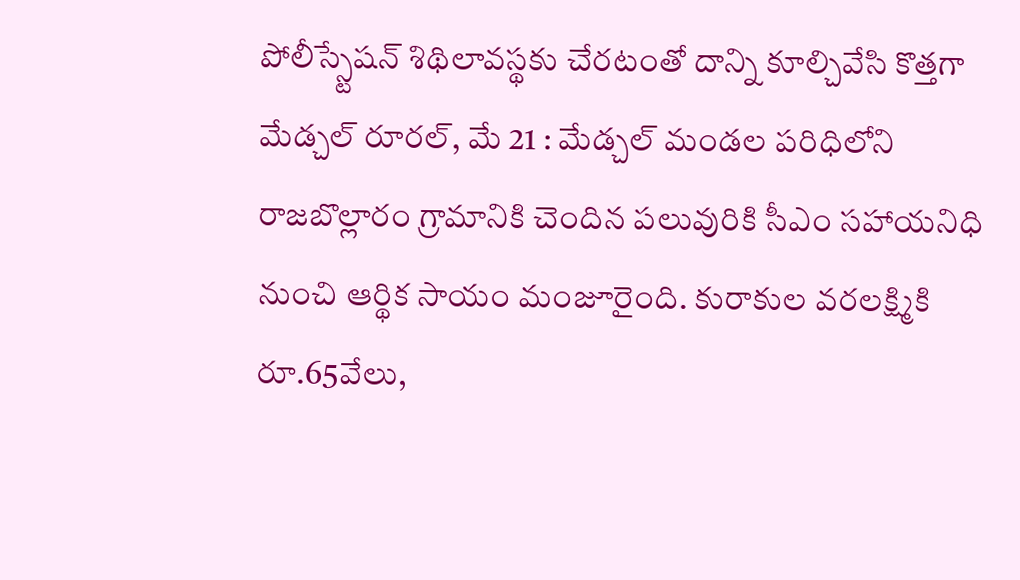పోలీస్స్టేషన్ శిథిలావస్థకు చేరటంతో దాన్ని కూల్చివేసి కొత్తగా
మేడ్చల్ రూరల్, మే 21 : మేడ్చల్ మండల పరిధిలోని రాజబొల్లారం గ్రామానికి చెందిన పలువురికి సీఎం సహాయనిధి నుంచి ఆర్థిక సాయం మంజూరైంది. కురాకుల వరలక్ష్మికి రూ.65వేలు,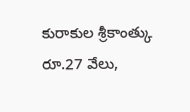కురాకుల శ్రీకాంత్కు రూ.27 వేలు,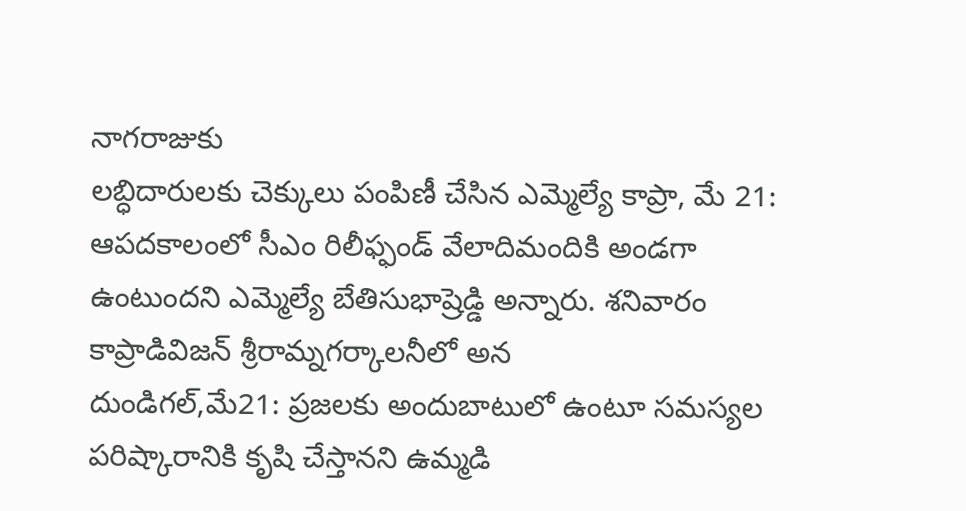నాగరాజుకు
లబ్ధిదారులకు చెక్కులు పంపిణీ చేసిన ఎమ్మెల్యే కాప్రా, మే 21: ఆపదకాలంలో సీఎం రిలీఫ్ఫండ్ వేలాదిమందికి అండగా ఉంటుందని ఎమ్మెల్యే బేతిసుభాష్రెడ్డి అన్నారు. శనివారం కాప్రాడివిజన్ శ్రీరామ్నగర్కాలనీలో అన
దుండిగల్,మే21: ప్రజలకు అందుబాటులో ఉంటూ సమస్యల పరిష్కారానికి కృషి చేస్తానని ఉమ్మడి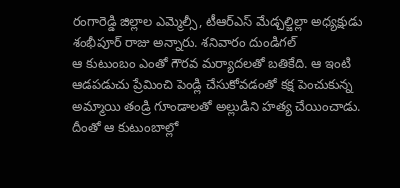రంగారెడ్డి జిల్లాల ఎమ్మెల్సీ, టీఆర్ఎస్ మేడ్చల్జిల్లా అధ్యక్షుడు శంభీపూర్ రాజు అన్నారు. శనివారం దుండిగల్
ఆ కుటుంబం ఎంతో గౌరవ మర్యాదలతో బతికేది. ఆ ఇంటి ఆడపడుచు ప్రేమించి పెండ్లి చేసుకోవడంతో కక్ష పెంచుకున్న అమ్మాయి తండ్రి గూండాలతో అల్లుడిని హత్య చేయించాడు. దీంతో ఆ కుటుంబాల్లో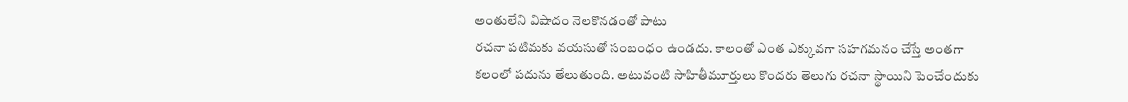అంతులేని విషాదం నెలకొనడంతో పాటు
రచనా పటిమకు వయసుతో సంబంధం ఉండదు. కాలంతో ఎంత ఎక్కువగా సహగమనం చేస్తే అంతగా కలంలో పదును తేలుతుంది. అటువంటి సాహితీమూర్తులు కొందరు తెలుగు రచనా స్థాయిని పెంచేందుకు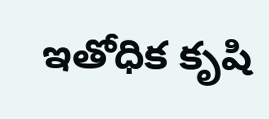ఇతోధిక కృషి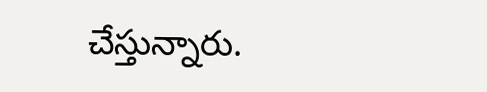చేస్తున్నారు.